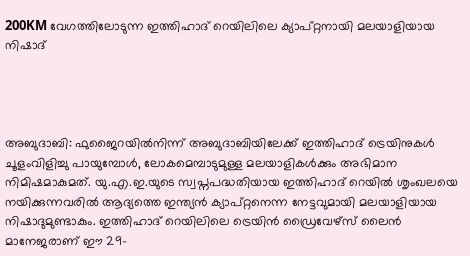200KM വേഗത്തിലോടുന്ന ഇത്തിഹാദ് റെയിലിലെ ക്യാപ്റ്റനായി മലയാളിയായ നിഷാദ്




അബുദാബി: ഫുജൈറയിൽനിന്ന് അബുദാബിയിലേക്ക് ഇത്തിഹാദ് ട്രെയിനുകൾ ചൂളംവിളിച്ചു പായുമ്പോൾ, ലോകമെമ്പാടുമുള്ള മലയാളികൾക്കും അഭിമാന നിമിഷമാകുമത്. യു.എ.ഇ.യുടെ സ്വപ്നപദ്ധതിയായ ഇത്തിഹാദ് റെയിൽ ശൃംഖലയെ നയിക്കുന്നവരിൽ ആദ്യത്തെ ഇന്ത്യൻ ക്യാപ്റ്റനെന്ന നേട്ടവുമായി മലയാളിയായ നിഷാദുമുണ്ടാകും. ഇത്തിഹാദ് റെയിലിലെ ട്രെയിൻ ഡ്രൈവേഴ്‌സ് ലൈൻ മാനേജരാണ് ഈ 29-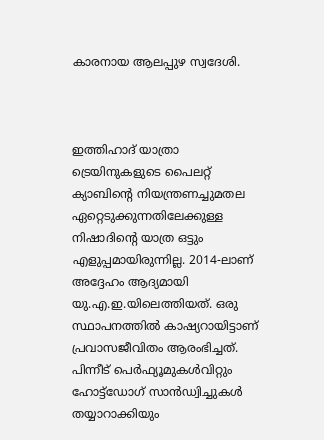കാരനായ ആലപ്പുഴ സ്വദേശി.



ഇത്തിഹാദ് യാത്രാ ട്രെയിനുകളുടെ പൈലറ്റ് ക്യാബിന്റെ നിയന്ത്രണച്ചുമതല ഏറ്റെടുക്കുന്നതിലേക്കുള്ള നിഷാദിന്റെ യാത്ര ഒട്ടും എളുപ്പമായിരുന്നില്ല. 2014-ലാണ് അദ്ദേഹം ആദ്യമായി യു.എ.ഇ.യിലെത്തിയത്. ഒരു സ്ഥാപനത്തിൽ കാഷ്യറായിട്ടാണ് പ്രവാസജീവിതം ആരംഭിച്ചത്. പിന്നീട് പെർഫ്യൂമുകൾവിറ്റും ഹോട്ട്‌ഡോഗ് സാൻഡ്വിച്ചുകൾ തയ്യാറാക്കിയും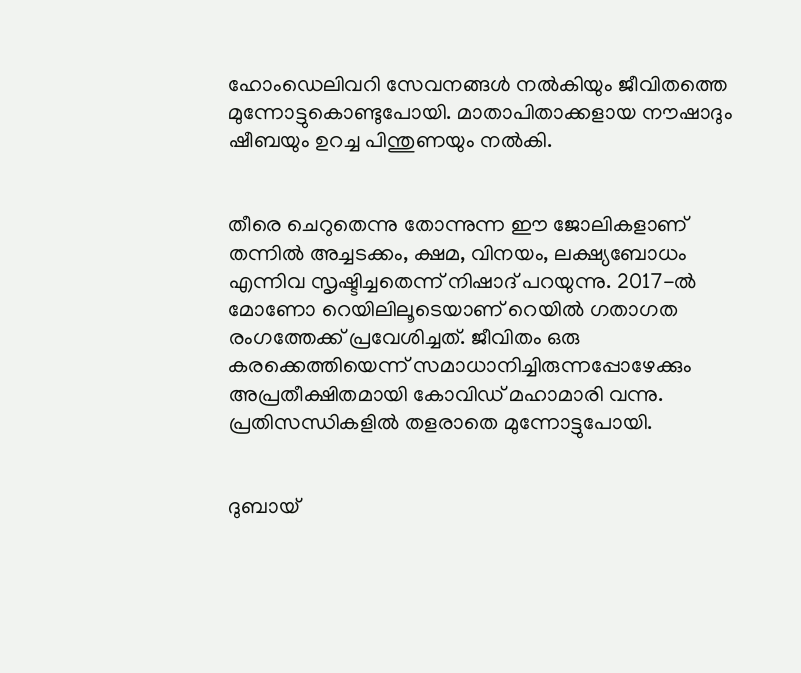ഹോംഡെലിവറി സേവനങ്ങൾ നൽകിയും ജീവിതത്തെ മുന്നോട്ടുകൊണ്ടുപോയി. മാതാപിതാക്കളായ നൗഷാദും ഷീബയും ഉറച്ച പിന്തുണയും നൽകി.


തീരെ ചെറുതെന്നു തോന്നുന്ന ഈ ജോലികളാണ് തന്നിൽ അച്ചടക്കം, ക്ഷമ, വിനയം, ലക്ഷ്യബോധം എന്നിവ സൃഷ്ടിച്ചതെന്ന് നിഷാദ് പറയുന്നു. 2017-ൽ മോണോ റെയിലിലൂടെയാണ് റെയിൽ ഗതാഗത രംഗത്തേക്ക് പ്രവേശിച്ചത്. ജീവിതം ഒരു കരക്കെത്തിയെന്ന് സമാധാനിച്ചിരുന്നപ്പോഴേക്കും അപ്രതീക്ഷിതമായി കോവിഡ് മഹാമാരി വന്നു. പ്രതിസന്ധികളിൽ തളരാതെ മുന്നോട്ടുപോയി.


ദുബായ്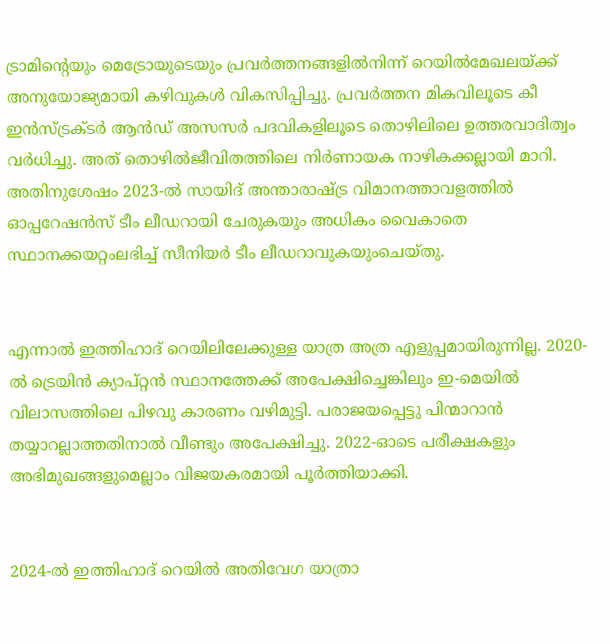ട്രാമിന്റെയും മെട്രോയുടെയും പ്രവർത്തനങ്ങളിൽനിന്ന് റെയിൽമേഖലയ്ക്ക് അനുയോജ്യമായി കഴിവുകൾ വികസിപ്പിച്ചു. പ്രവർത്തന മികവിലൂടെ കീ ഇൻസ്ട്രക്ടർ ആൻഡ് അസസർ പദവികളിലൂടെ തൊഴിലിലെ ഉത്തരവാദിത്വം വർധിച്ചു. അത് തൊഴിൽജീവിതത്തിലെ നിർണായക നാഴികക്കല്ലായി മാറി. അതിനുശേഷം 2023-ൽ സായിദ് അന്താരാഷ്ട്ര വിമാനത്താവളത്തിൽ ഓപ്പറേഷൻസ് ടീം ലീഡറായി ചേരുകയും അധികം വൈകാതെ സ്ഥാനക്കയറ്റംലഭിച്ച് സീനിയർ ടീം ലീഡറാവുകയുംചെയ്തു.


എന്നാൽ ഇത്തിഹാദ് റെയിലിലേക്കുള്ള യാത്ര അത്ര എളുപ്പമായിരുന്നില്ല. 2020-ൽ ട്രെയിൻ ക്യാപ്റ്റൻ സ്ഥാനത്തേക്ക് അപേക്ഷിച്ചെങ്കിലും ഇ-മെയിൽ വിലാസത്തിലെ പിഴവു കാരണം വഴിമുട്ടി. പരാജയപ്പെട്ടു പിന്മാറാൻ തയ്യാറല്ലാത്തതിനാൽ വീണ്ടും അപേക്ഷിച്ചു. 2022-ഓടെ പരീക്ഷകളും അഭിമുഖങ്ങളുമെല്ലാം വിജയകരമായി പൂർത്തിയാക്കി.


2024-ൽ ഇത്തിഹാദ് റെയിൽ അതിവേഗ യാത്രാ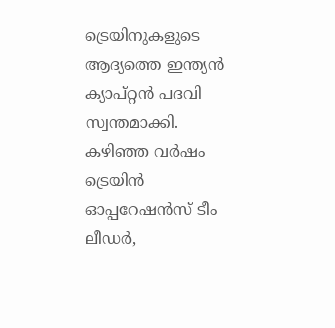ട്രെയിനുകളുടെ ആദ്യത്തെ ഇന്ത്യൻ ക്യാപ്റ്റൻ പദവി സ്വന്തമാക്കി. കഴിഞ്ഞ വർഷം ട്രെയിൻ ഓപ്പറേഷൻസ് ടീം ലീഡർ,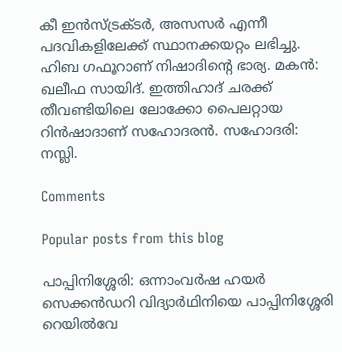കീ ഇൻസ്ട്രക്ടർ, അസസർ എന്നീ പദവികളിലേക്ക് സ്ഥാനക്കയറ്റം ലഭിച്ചു. ഹിബ ഗഫൂറാണ് നിഷാദിന്റെ ഭാര്യ. മകൻ: ഖലീഫ സായിദ്. ഇത്തിഹാദ് ചരക്ക് തീവണ്ടിയിലെ ലോക്കോ പൈലറ്റായ റിൻഷാദാണ് സഹോദരൻ. സഹോദരി: നസ്ലി.

Comments

Popular posts from this blog

പാപ്പിനിശ്ശേരി: ഒന്നാംവർഷ ഹയർ സെക്കൻഡറി വിദ്യാർഥിനിയെ പാപ്പിനിശ്ശേരി റെയിൽവേ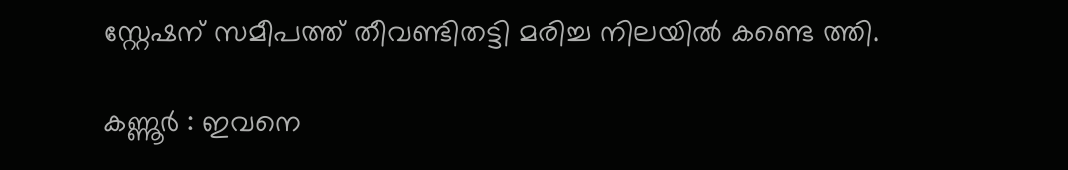സ്റ്റേഷന് സമീപത്ത് തീവണ്ടിതട്ടി മരിച്ച നിലയിൽ കണ്ടെ ത്തി.

കണ്ണൂർ : ഇവനെ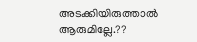അടക്കിയിരുത്താൽ ആരുമില്ലേ.??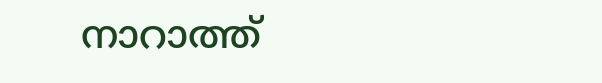നാറാത്ത്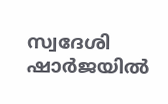സ്വദേശി ഷാർജയിൽ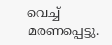വെച്ച് മരണപ്പെട്ടു.